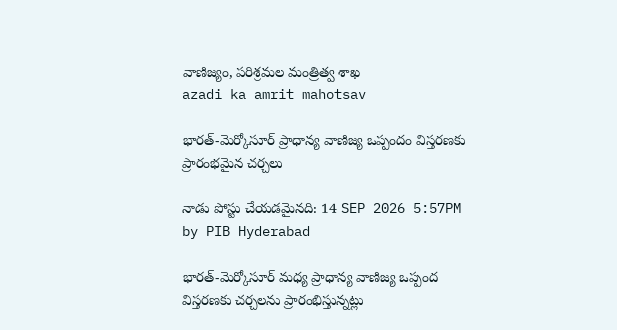వాణిజ్యం, పరిశ్రమల మంత్రిత్వ శాఖ
azadi ka amrit mahotsav

భారత్-మెర్కోసూర్ ప్రాధాన్య వాణిజ్య ఒప్పందం విస్తరణకు ప్రారంభమైన చర్చలు

నాడు పోస్టు చేయడమైనది: 14 SEP 2026 5:57PM by PIB Hyderabad

భారత్-మెర్కోసూర్ మధ్య ప్రాధాన్య వాణిజ్య ఒప్పంద విస్తరణకు చర్చలను ప్రారంభిస్తున్నట్లు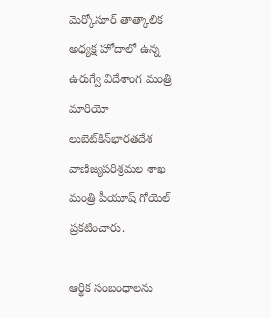మెర్కోసూర్ తాత్కాలిక అధ్యక్ష హోదాలో ఉన్న ఉరుగ్వే విదేశాంగ మంత్రి మారియో లుబెట్‌కిన్‌భారతదేశ వాణిజ్యపరిశ్రమల శాఖ మంత్రి పీయూష్ గోయెల్ ప్రకటించారు.

ఆర్థిక సంబంధాలను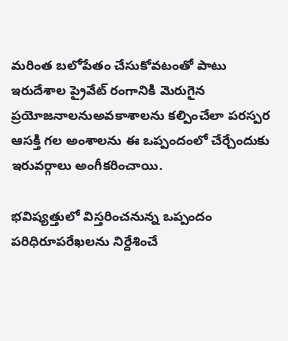మరింత బలోపేతం చేసుకోవటంతో పాటు ఇరుదేశాల ప్రైవేట్ రంగానికి మెరుగైన ప్రయోజనాలనుఅవకాశాలను కల్పించేలా పరస్పర ఆసక్తి గల అంశాలను ఈ ఒప్పందంలో చేర్చేందుకు ఇరువర్గాలు అంగీకరించాయి.

భవిష్యత్తులో విస్తరించనున్న ఒప్పందం పరిధిరూపరేఖలను నిర్దేశించే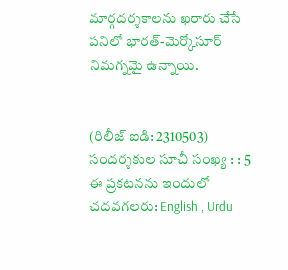మార్గదర్శకాలను ఖరారు చేసే పనిలో భారత్-మెర్కోసూర్ నిమగ్నమై ఉన్నాయి.


(రిలీజ్ ఐడి: 2310503) సందర్శకుల సూచీ సంఖ్య : : 5
ఈ ప్రకటనను ఇందులో చదవగలరు: English , Urdu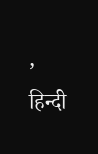, हिन्दी